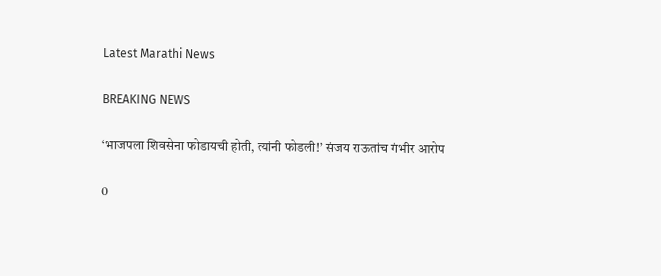Latest Marathi News

BREAKING NEWS

‘भाजपला शिवसेना फोडायची होती, त्यांनी फोडली!’ संजय राऊतांच गंभीर आरोप

0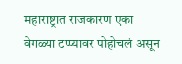महाराष्ट्रात राजकारण एका वेगळ्या टप्प्यावर पोहोचलं असून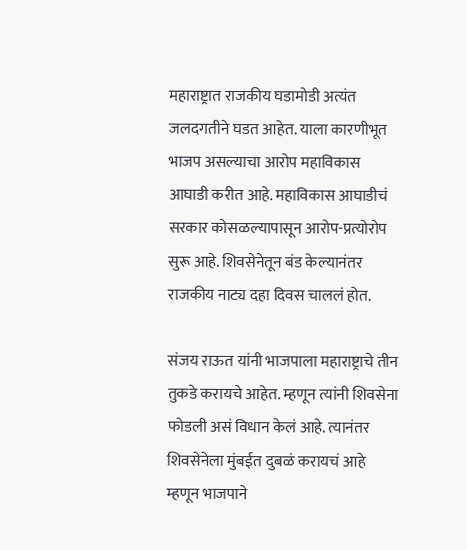महाराष्ट्रात राजकीय घडामोडी अत्यंत जलदगतीने घडत आहेत. याला कारणीभूत भाजप असल्याचा आरोप महाविकास आघाडी करीत आहे. महाविकास आघाडीचं सरकार कोसळल्यापासून आरोप-प्रत्योरोप सुरू आहे. शिवसेनेतून बंड केल्यानंतर राजकीय नाट्य दहा दिवस चाललं होत.

संजय राऊत यांनी भाजपाला महाराष्ट्राचे तीन तुकडे करायचे आहेत. म्हणून त्यांनी शिवसेना फोडली असं विधान केलं आहे. त्यानंतर शिवसेनेला मुंबईत दुबळं करायचं आहे म्हणून भाजपाने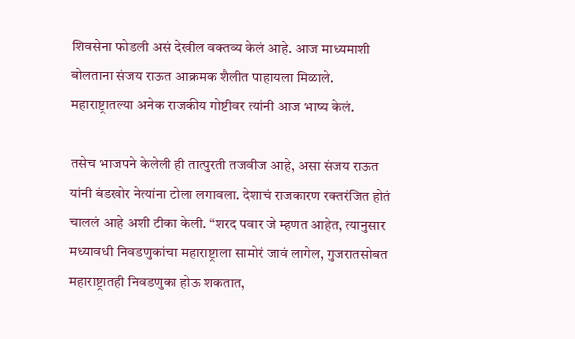शिवसेना फोडली असं देखील वक्तव्य केलं आहे. आज माध्यमाशी बोलताना संजय राऊत आक्रमक शैलीत पाहायला मिळाले. महाराष्ट्रातल्या अनेक राजकीय गोष्टीवर त्यांनी आज भाष्य केलं.

तसेच भाजपने केलेली ही तात्पुरती तजवीज आहे, असा संजय राऊत यांनी बंडखोर नेत्यांना टोला लगावला. देशाचं राजकारण रक्तरंजित होतं चाललं आहे अशी टीका केली. “शरद पवार जे म्हणत आहेत, त्यानुसार मध्यावधी निवडणुकांचा महाराष्ट्राला सामोरं जावं लागेल, गुजरातसोबत महाराष्ट्रातही निवडणुका होऊ शकतात,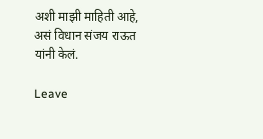अशी माझी माहिती आहे, असं विधान संजय राऊत यांनी केलं.

Leave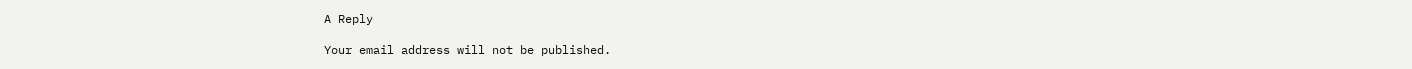A Reply

Your email address will not be published.